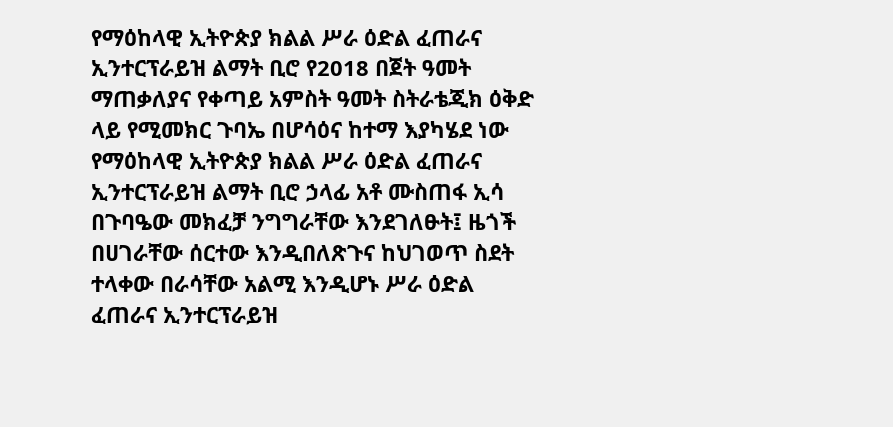የማዕከላዊ ኢትዮጵያ ክልል ሥራ ዕድል ፈጠራና ኢንተርፕራይዝ ልማት ቢሮ የ2018 በጀት ዓመት ማጠቃለያና የቀጣይ አምስት ዓመት ስትራቴጂክ ዕቅድ ላይ የሚመክር ጉባኤ በሆሳዕና ከተማ እያካሄደ ነው
የማዕከላዊ ኢትዮጵያ ክልል ሥራ ዕድል ፈጠራና ኢንተርፕራይዝ ልማት ቢሮ ኃላፊ አቶ ሙስጠፋ ኢሳ በጉባዔው መክፈቻ ንግግራቸው እንደገለፁት፤ ዜጎች በሀገራቸው ሰርተው እንዲበለጽጉና ከህገወጥ ስደት ተላቀው በራሳቸው አልሚ እንዲሆኑ ሥራ ዕድል ፈጠራና ኢንተርፕራይዝ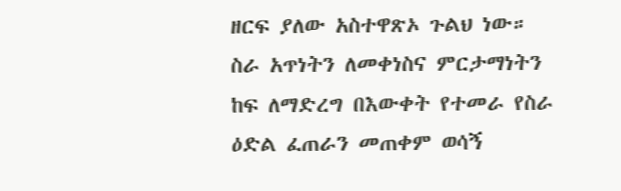ዘርፍ ያለው አስተዋጽኦ ጉልህ ነው።
ስራ አጥነትን ለመቀነስና ምርታማነትን ከፍ ለማድረግ በእውቀት የተመራ የስራ ዕድል ፈጠራን መጠቀም ወሳኝ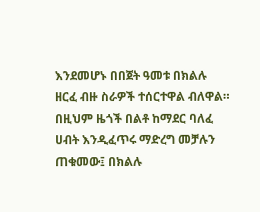እንደመሆኑ በበጀት ዓመቱ በክልሉ ዘርፈ ብዙ ስራዎች ተሰርተዋል ብለዋል።
በዚህም ዜጎች በልቶ ከማደር ባለፈ ሀብት እንዲፈጥሩ ማድረግ መቻሉን ጠቁመው፤ በክልሉ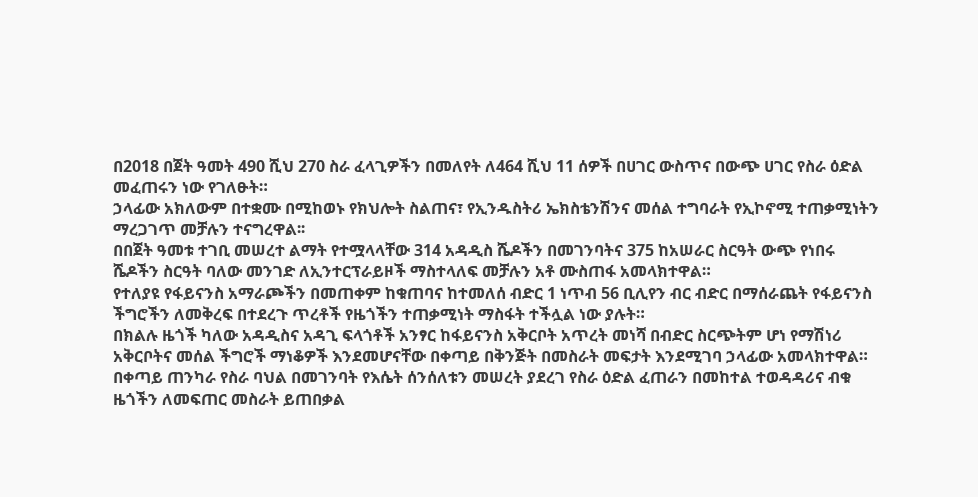በ2018 በጀት ዓመት 490 ሺህ 270 ስራ ፈላጊዎችን በመለየት ለ464 ሺህ 11 ሰዎች በሀገር ውስጥና በውጭ ሀገር የስራ ዕድል መፈጠሩን ነው የገለፁት።
ኃላፊው አክለውም በተቋሙ በሚከወኑ የክህሎት ስልጠና፣ የኢንዱስትሪ ኤክስቴንሽንና መሰል ተግባራት የኢኮኖሚ ተጠቃሚነትን ማረጋገጥ መቻሉን ተናግረዋል፡፡
በበጀት ዓመቱ ተገቢ መሠረተ ልማት የተሟላላቸው 314 አዳዲስ ሼዶችን በመገንባትና 375 ከአሠራር ስርዓት ውጭ የነበሩ ሼዶችን ስርዓት ባለው መንገድ ለኢንተርፕራይዞች ማስተላለፍ መቻሉን አቶ ሙስጠፋ አመላክተዋል።
የተለያዩ የፋይናንስ አማራጮችን በመጠቀም ከቁጠባና ከተመለሰ ብድር 1 ነጥብ 56 ቢሊየን ብር ብድር በማሰራጨት የፋይናንስ ችግሮችን ለመቅረፍ በተደረጉ ጥረቶች የዜጎችን ተጠቃሚነት ማስፋት ተችሏል ነው ያሉት።
በክልሉ ዜጎች ካለው አዳዲስና አዳጊ ፍላጎቶች አንፃር ከፋይናንስ አቅርቦት አጥረት መነሻ በብድር ስርጭትም ሆነ የማሽነሪ አቅርቦትና መሰል ችግሮች ማነቆዎች እንደመሆናቸው በቀጣይ በቅንጅት በመስራት መፍታት እንደሚገባ ኃላፊው አመላክተዋል።
በቀጣይ ጠንካራ የስራ ባህል በመገንባት የእሴት ሰንሰለቱን መሠረት ያደረገ የስራ ዕድል ፈጠራን በመከተል ተወዳዳሪና ብቁ ዜጎችን ለመፍጠር መስራት ይጠበቃል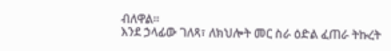ብለዋል።
እንደ ኃላፊው ገለጻ፣ ለክህሎት መር ስራ ዕድል ፈጠራ ትኩረት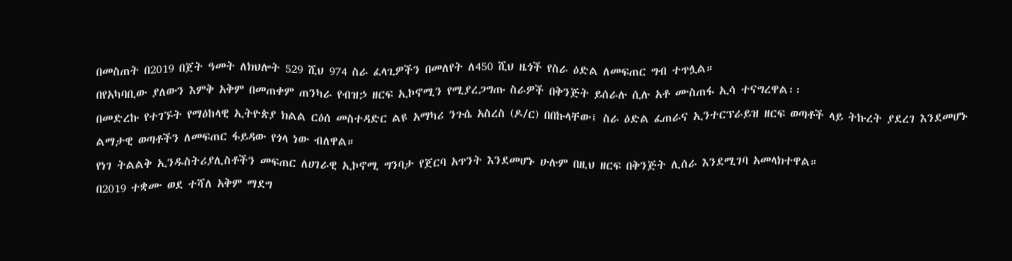በመስጠት በ2019 በጀት ዓመት ለክህሎት 529 ሺህ 974 ስራ ፈላጊዎችን በመለየት ለ450 ሺህ ዜጎች የስራ ዕድል ለመፍጠር ግብ ተጥሏል።
በየአካባቢው ያለውን እምቅ አቅም በመጠቀም ጠንካራ የብዝኃ ዘርፍ ኢኮኖሚን የሚያረጋግጡ ስራዎች በቅንጅት ይሰራሉ ሲሉ አቶ ሙስጠፋ ኢሳ ተናግረዋል፡፡
በመድረኩ የተገኙት የማዕከላዊ ኢትዮጵያ ክልል ርዕሰ መስተዳድር ልዩ አማካሪ ንጉሴ አስረስ (ዶ/ር) በበኩላቸው፤ ስራ ዕድል ፈጠራና ኢንተርፕራይዝ ዘርፍ ወጣቶች ላይ ትኩረት ያደረገ እንደመሆኑ ልማታዊ ወጣቶችን ለመፍጠር ፋይዳው የጎላ ነው ብለዋል።
የነገ ትልልቅ ኢንዱስትሪያሊስቶችን መፍጠር ለሀገራዊ ኢኮኖሚ ግንባታ የጀርባ አጥንት እንደመሆኑ ሁሉም በዚህ ዘርፍ በቅንጅት ሊሰራ እንደሚገባ አመላክተዋል።
በ2019 ተቋሙ ወደ ተሻለ አቅም ማደግ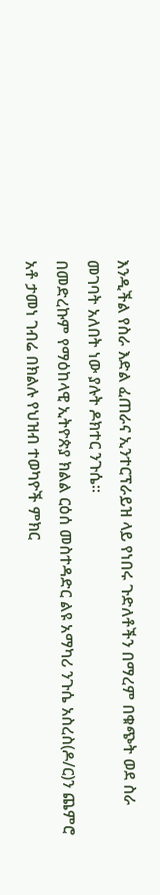እንዲችል የስራ እድል ፈጠራና ኢንተርፕራይዝ ላይ የነበሩ ጉድለቶችን በማረም በቁጭት ወደ ስራ መገባት አለበት ነው ያሉት ዶክተር ንጉሴ።
በመድረኩም የማዕከላዊ ኢትዮጵያ ክልል ርዕሰ መስተዳድር ልዩ አማካሪ ንጉሴ አስረስ(ዶ/ር)ን ጨምሮ አቶ ታመነ ገብሬ በክልሉ የህዝብ ተወካዮች ምክር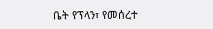ቤት የፕላን፣ የመሰረተ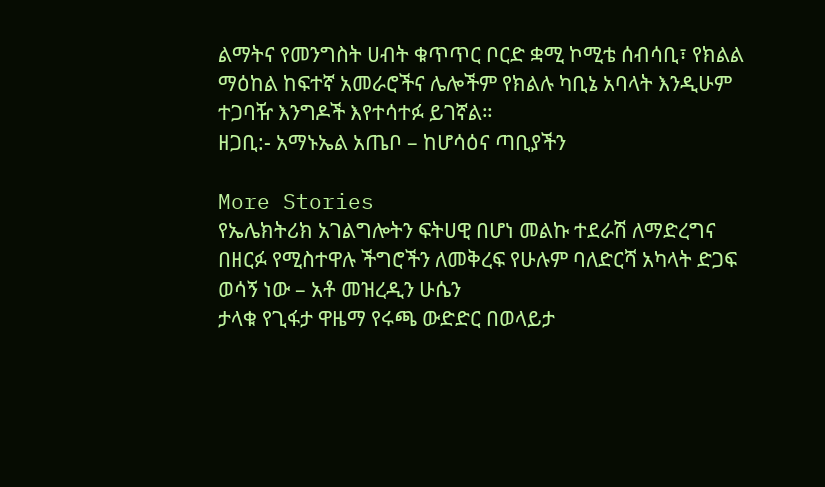ልማትና የመንግስት ሀብት ቁጥጥር ቦርድ ቋሚ ኮሚቴ ሰብሳቢ፣ የክልል ማዕከል ከፍተኛ አመራሮችና ሌሎችም የክልሉ ካቢኔ አባላት እንዲሁም ተጋባዥ እንግዶች እየተሳተፉ ይገኛል።
ዘጋቢ:- አማኑኤል አጤቦ – ከሆሳዕና ጣቢያችን

More Stories
የኤሌክትሪክ አገልግሎትን ፍትሀዊ በሆነ መልኩ ተደራሽ ለማድረግና በዘርፉ የሚስተዋሉ ችግሮችን ለመቅረፍ የሁሉም ባለድርሻ አካላት ድጋፍ ወሳኝ ነው – አቶ መዝረዲን ሁሴን
ታላቁ የጊፋታ ዋዜማ የሩጫ ውድድር በወላይታ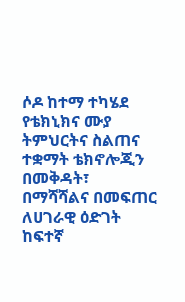ሶዶ ከተማ ተካሄደ
የቴክኒክና ሙያ ትምህርትና ስልጠና ተቋማት ቴክኖሎጂን በመቅዳት፣ በማሻሻልና በመፍጠር ለሀገራዊ ዕድገት ከፍተኛ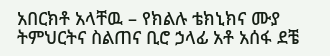አበርክቶ አላቸዉ – የክልሉ ቴክኒክና ሙያ ትምህርትና ስልጠና ቢሮ ኃላፊ አቶ አሰፋ ደቼ